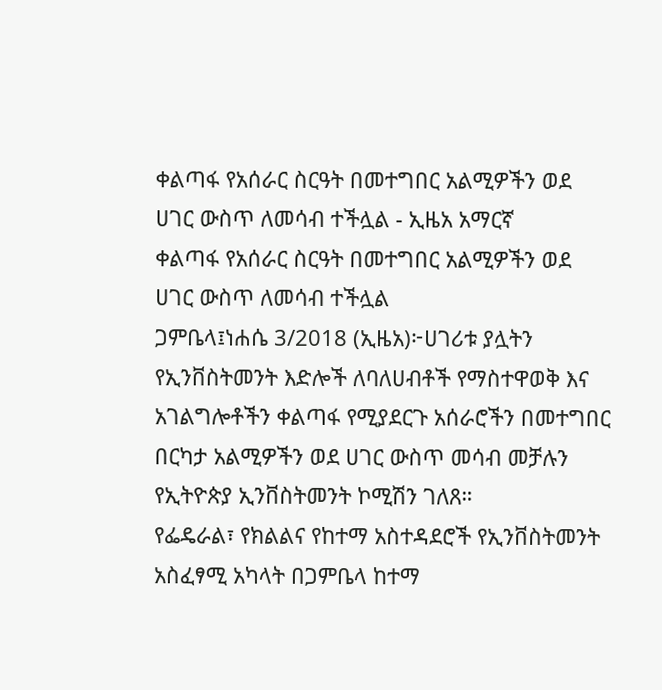ቀልጣፋ የአሰራር ስርዓት በመተግበር አልሚዎችን ወደ ሀገር ውስጥ ለመሳብ ተችሏል - ኢዜአ አማርኛ
ቀልጣፋ የአሰራር ስርዓት በመተግበር አልሚዎችን ወደ ሀገር ውስጥ ለመሳብ ተችሏል
ጋምቤላ፤ነሐሴ 3/2018 (ኢዜአ)፦ሀገሪቱ ያሏትን የኢንቨስትመንት እድሎች ለባለሀብቶች የማስተዋወቅ እና አገልግሎቶችን ቀልጣፋ የሚያደርጉ አሰራሮችን በመተግበር በርካታ አልሚዎችን ወደ ሀገር ውስጥ መሳብ መቻሉን የኢትዮጵያ ኢንቨስትመንት ኮሚሽን ገለጸ።
የፌዴራል፣ የክልልና የከተማ አስተዳደሮች የኢንቨስትመንት አስፈፃሚ አካላት በጋምቤላ ከተማ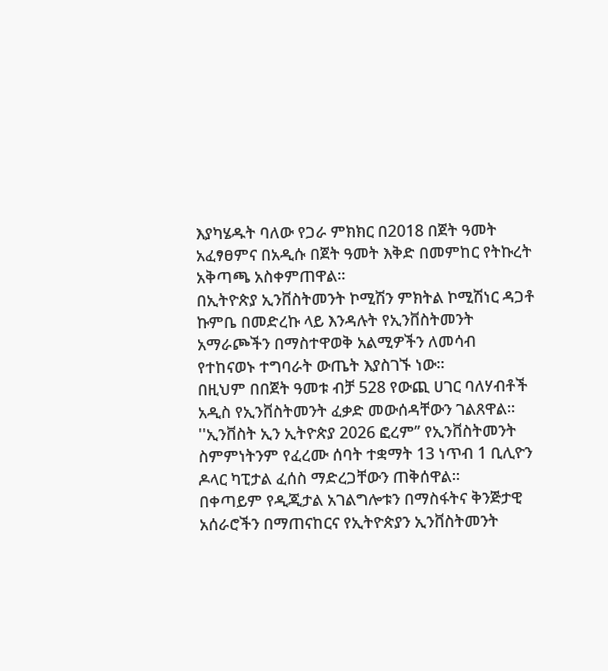እያካሄዱት ባለው የጋራ ምክክር በ2018 በጀት ዓመት አፈፃፀምና በአዲሱ በጀት ዓመት እቅድ በመምከር የትኩረት አቅጣጫ አስቀምጠዋል።
በኢትዮጵያ ኢንቨስትመንት ኮሚሽን ምክትል ኮሚሽነር ዳጋቶ ኩምቤ በመድረኩ ላይ እንዳሉት የኢንቨስትመንት አማራጮችን በማስተዋወቅ አልሚዎችን ለመሳብ የተከናወኑ ተግባራት ውጤት እያስገኙ ነው።
በዚህም በበጀት ዓመቱ ብቻ 528 የውጪ ሀገር ባለሃብቶች አዲስ የኢንቨስትመንት ፈቃድ መውሰዳቸውን ገልጸዋል።
''ኢንቨስት ኢን ኢትዮጵያ 2026 ፎረም’’ የኢንቨስትመንት ስምምነትንም የፈረሙ ሰባት ተቋማት 13 ነጥብ 1 ቢሊዮን ዶላር ካፒታል ፈሰስ ማድረጋቸውን ጠቅሰዋል።
በቀጣይም የዲጂታል አገልግሎቱን በማስፋትና ቅንጅታዊ አሰራሮችን በማጠናከርና የኢትዮጵያን ኢንቨስትመንት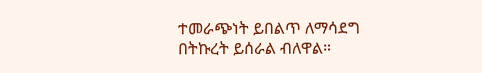ተመራጭነት ይበልጥ ለማሳደግ በትኩረት ይሰራል ብለዋል።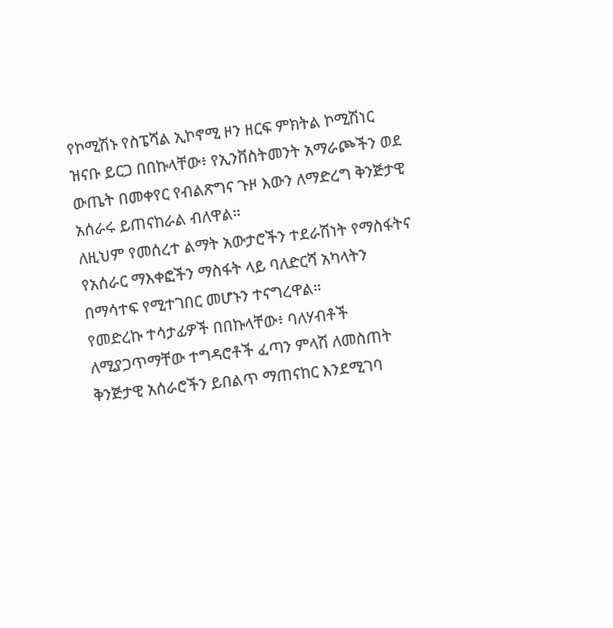የኮሚሽኑ የስፔሻል ኢኮኖሚ ዞን ዘርፍ ምክትል ኮሚሽነር ዝናቡ ይርጋ በበኩላቸው፥ የኢንቨስትመንት አማራጮችን ወደ ውጤት በመቀየር የብልጽግና ጉዞ እውን ለማድረግ ቅንጅታዊ አሰራሩ ይጠናከራል ብለዋል።
ለዚህም የመሰረተ ልማት አውታሮችን ተደራሽነት የማስፋትና የአሰራር ማእቀፎችን ማስፋት ላይ ባለድርሻ አካላትን በማሳተፍ የሚተገበር መሆኑን ተናግረዋል።
የመድረኩ ተሳታፊዎች በበኩላቸው፥ ባለሃብቶች ለሚያጋጥማቸው ተግዳሮቶች ፈጣን ምላሽ ለመስጠት ቅንጅታዊ አሰራሮችን ይበልጥ ማጠናከር እንደሚገባ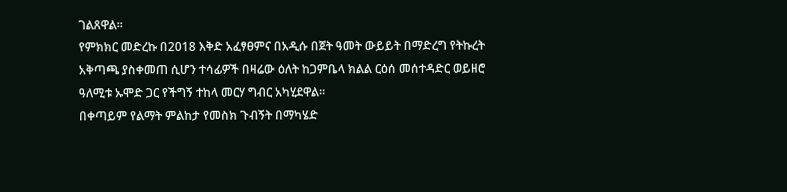ገልጸዋል።
የምክክር መድረኩ በ2018 እቅድ አፈፃፀምና በአዲሱ በጀት ዓመት ውይይት በማድረግ የትኩረት አቅጣጫ ያስቀመጠ ሲሆን ተሳፊዎች በዛሬው ዕለት ከጋምቤላ ክልል ርዕሰ መሰተዳድር ወይዘሮ ዓለሚቱ ኡሞድ ጋር የችግኝ ተከላ መርሃ ግብር አካሂደዋል።
በቀጣይም የልማት ምልከታ የመስክ ጉብኝት በማካሄድ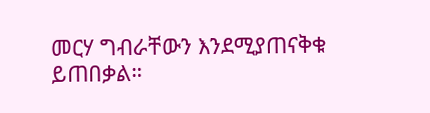መርሃ ግብራቸውን እንደሚያጠናቅቁ ይጠበቃል።